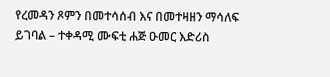የረመዳን ጾምን በመተሳሰብ እና በመተዛዘን ማሳለፍ ይገባል – ተቀዳሚ ሙፍቲ ሐጅ ዑመር እድሪስ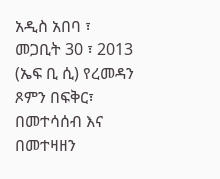አዲስ አበባ ፣ መጋቢት 30 ፣ 2013 (ኤፍ ቢ ሲ) የረመዳን ጾምን በፍቅር፣ በመተሳሰብ እና በመተዛዘን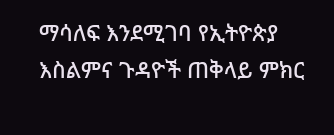ማሳለፍ እንደሚገባ የኢትዮጵያ እስልምና ጉዳዮች ጠቅላይ ምክር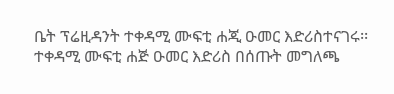ቤት ፕሬዚዳንት ተቀዳሚ ሙፍቲ ሐጂ ዑመር እድሪስተናገሩ፡፡
ተቀዳሚ ሙፍቲ ሐጅ ዑመር እድሪስ በሰጡት መግለጫ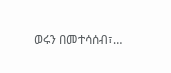ወሩን በመተሳሰብ፣…